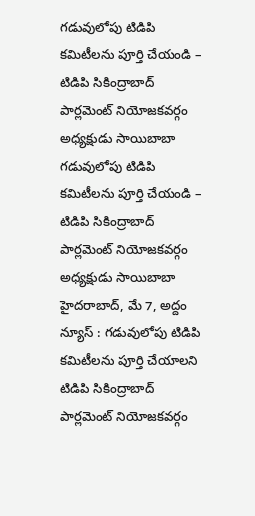గడువులోపు టిడిపి కమిటీలను పూర్తి చేయండి – టిడిపి సికింద్రాబాద్ పార్లమెంట్ నియోజకవర్గం అధ్యక్షుడు సాయిబాబా
గడువులోపు టిడిపి కమిటీలను పూర్తి చేయండి – టిడిపి సికింద్రాబాద్ పార్లమెంట్ నియోజకవర్గం అధ్యక్షుడు సాయిబాబా హైదరాబాద్, మే 7, అద్దం న్యూస్ : గడువులోపు టిడిపి కమిటీలను పూర్తి చేయాలని టిడిపి సికింద్రాబాద్ పార్లమెంట్ నియోజకవర్గం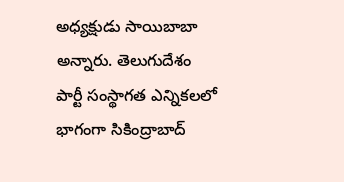అధ్యక్షుడు సాయిబాబా అన్నారు. తెలుగుదేశం పార్టీ సంస్థాగత ఎన్నికలలో భాగంగా సికింద్రాబాద్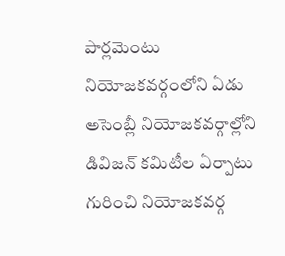పార్లమెంటు నియోజకవర్గంలోని ఏడు అసెంబ్లీ నియోజకవర్గాల్లోని డివిజన్ కమిటీల ఏర్పాటు గురించి నియోజకవర్గ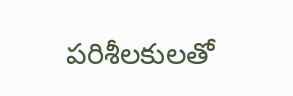పరిశీలకులతో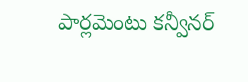పార్లమెంటు కన్వీనర్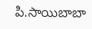పి.సాయిబాబా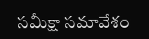సమీక్షా సమావేశం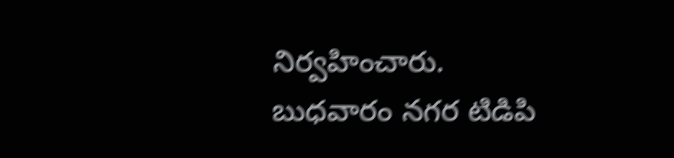నిర్వహించారు. బుధవారం నగర టిడిపి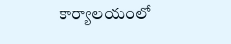కార్యాలయంలో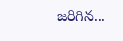జరిగిన...